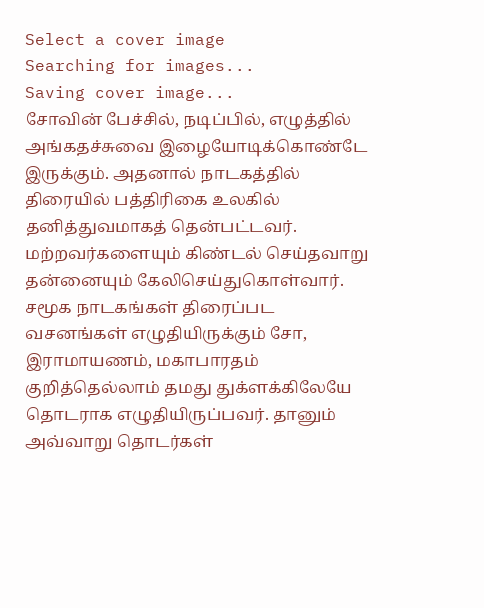Select a cover image
Searching for images...
Saving cover image...
சோவின் பேச்சில், நடிப்பில், எழுத்தில் அங்கதச்சுவை இழையோடிக்கொண்டே இருக்கும். அதனால் நாடகத்தில் திரையில் பத்திரிகை உலகில் தனித்துவமாகத் தென்பட்டவர். மற்றவர்களையும் கிண்டல் செய்தவாறு தன்னையும் கேலிசெய்துகொள்வார். சமூக நாடகங்கள் திரைப்பட வசனங்கள் எழுதியிருக்கும் சோ, இராமாயணம், மகாபாரதம் குறித்தெல்லாம் தமது துக்ளக்கிலேயே தொடராக எழுதியிருப்பவர். தானும் அவ்வாறு தொடர்கள்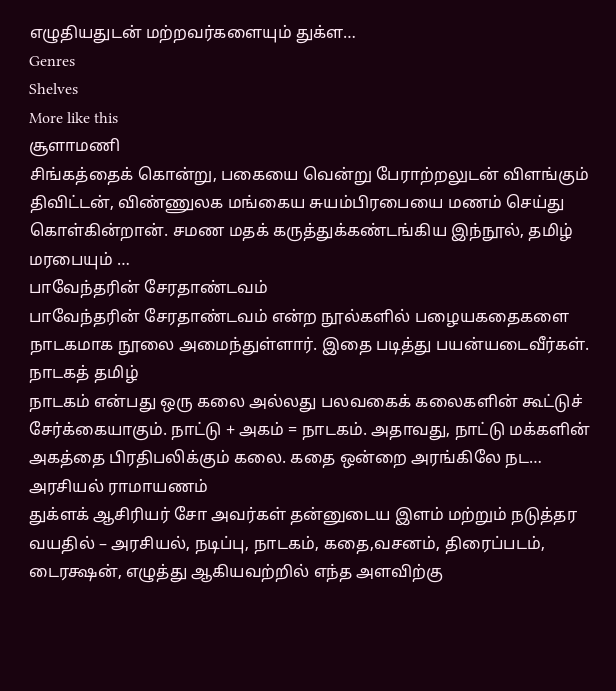எழுதியதுடன் மற்றவர்களையும் துக்ள…
Genres
Shelves
More like this
சூளாமணி
சிங்கத்தைக் கொன்று, பகையை வென்று பேராற்றலுடன் விளங்கும் திவிட்டன், விண்ணுலக மங்கைய சுயம்பிரபையை மணம் செய்து கொள்கின்றான். சமண மதக் கருத்துக்கண்டங்கிய இந்நூல், தமிழ் மரபையும் …
பாவேந்தரின் சேரதாண்டவம்
பாவேந்தரின் சேரதாண்டவம் என்ற நூல்களில் பழையகதைகளை நாடகமாக நூலை அமைந்துள்ளார். இதை படித்து பயன்யடைவீர்கள்.
நாடகத் தமிழ்
நாடகம் என்பது ஒரு கலை அல்லது பலவகைக் கலைகளின் கூட்டுச் சேர்க்கையாகும். நாட்டு + அகம் = நாடகம். அதாவது, நாட்டு மக்களின் அகத்தை பிரதிபலிக்கும் கலை. கதை ஒன்றை அரங்கிலே நட…
அரசியல் ராமாயணம்
துக்ளக் ஆசிரியர் சோ அவர்கள் தன்னுடைய இளம் மற்றும் நடுத்தர வயதில் – அரசியல், நடிப்பு, நாடகம், கதை,வசனம், திரைப்படம், டைரக்ஷன், எழுத்து ஆகியவற்றில் எந்த அளவிற்கு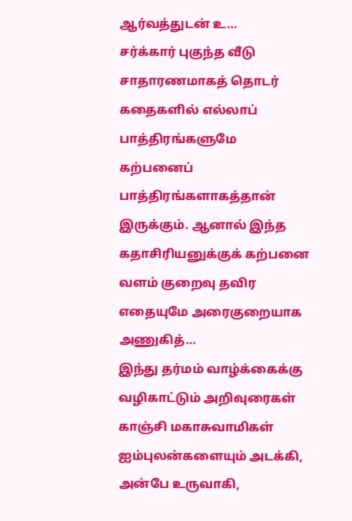ஆர்வத்துடன் உ…
சர்க்கார் புகுந்த வீடு
சாதாரணமாகத் தொடர் கதைகளில் எல்லாப் பாத்திரங்களுமே கற்பனைப் பாத்திரங்களாகத்தான் இருக்கும். ஆனால் இந்த கதாசிரியனுக்குக் கற்பனை வளம் குறைவு தவிர எதையுமே அரைகுறையாக அணுகித்…
இந்து தர்மம் வாழ்க்கைக்கு வழிகாட்டும் அறிவுரைகள்
காஞ்சி மகாசுவாமிகள் ஐம்புலன்களையும் அடக்கி, அன்பே உருவாகி,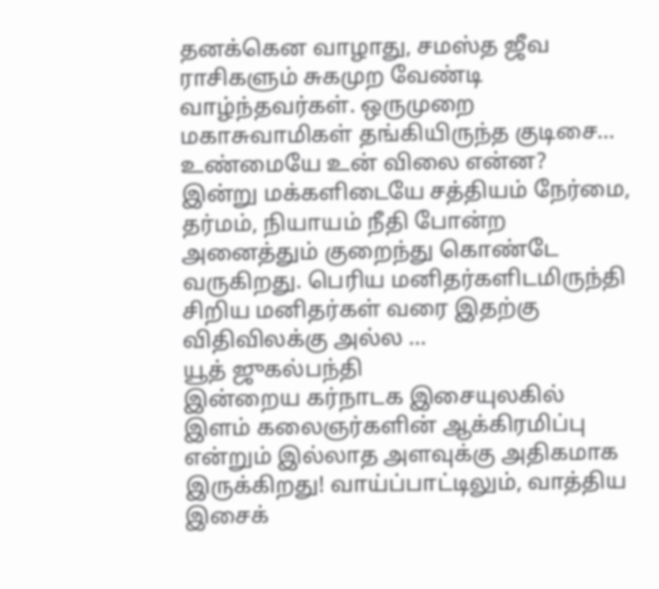தனக்கென வாழாது, சமஸ்த ஜீவ ராசிகளும் சுகமுற வேண்டி வாழ்ந்தவர்கள். ஒருமுறை மகாசுவாமிகள் தங்கியிருந்த குடிசை…
உண்மையே உன் விலை என்ன?
இன்று மக்களிடையே சத்தியம் நேர்மை, தர்மம், நியாயம் நீதி போன்ற அனைத்தும் குறைந்து கொண்டே வருகிறது. பெரிய மனிதர்களிடமிருந்தி சிறிய மனிதர்கள் வரை இதற்கு விதிவிலக்கு அல்ல …
யூத் ஜுகல்பந்தி
இன்றைய கர்நாடக இசையுலகில் இளம் கலைஞர்களின் ஆக்கிரமிப்பு என்றும் இல்லாத அளவுக்கு அதிகமாக இருக்கிறது! வாய்ப்பாட்டிலும், வாத்திய இசைக்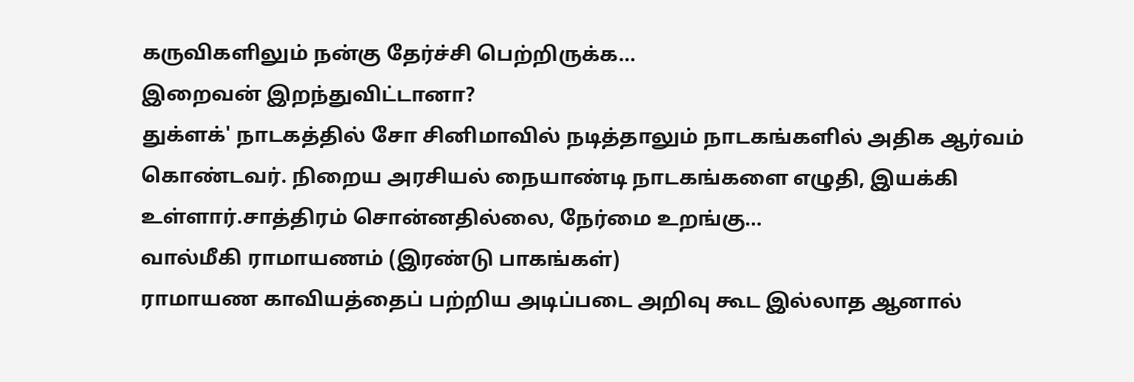கருவிகளிலும் நன்கு தேர்ச்சி பெற்றிருக்க…
இறைவன் இறந்துவிட்டானா?
துக்ளக்' நாடகத்தில் சோ சினிமாவில் நடித்தாலும் நாடகங்களில் அதிக ஆர்வம் கொண்டவர். நிறைய அரசியல் நையாண்டி நாடகங்களை எழுதி, இயக்கி உள்ளார்.சாத்திரம் சொன்னதில்லை, நேர்மை உறங்கு…
வால்மீகி ராமாயணம் (இரண்டு பாகங்கள்)
ராமாயண காவியத்தைப் பற்றிய அடிப்படை அறிவு கூட இல்லாத ஆனால்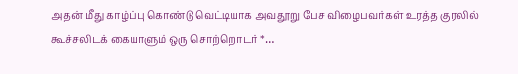அதன் மீது காழ்ப்பு கொண்டு வெட்டியாக அவதூறு பேச விழைபவர்கள் உரத்த குரலில் கூச்சலிடக் கையாளும் ஒரு சொற்றொடர் *…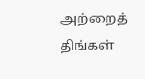அற்றைத் திங்கள்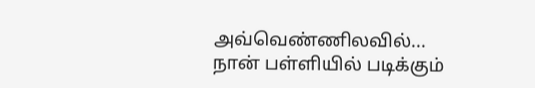அவ்வெண்ணிலவில்...
நான் பள்ளியில் படிக்கும்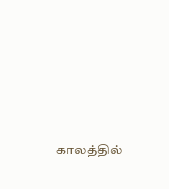காலத்தில்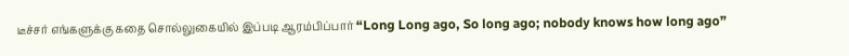டீச்சர் எங்களுக்கு கதை சொல்லுகையில் இப்படி ஆரம்பிப்பார் “Long Long ago, So long ago; nobody knows how long ago”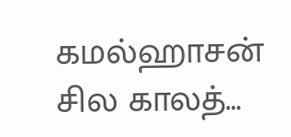கமல்ஹாசன் சில காலத்…